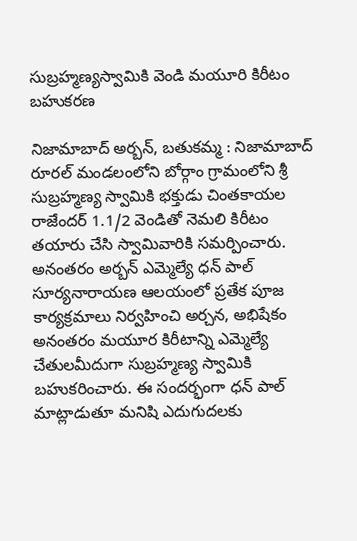సుబ్రహ్మణ్యస్వామికి వెండి మయూరి కిరీటం బహుకరణ

నిజామాబాద్ అర్బన్, బతుకమ్మ : నిజామాబాద్ రూరల్ మండలంలోని బోర్గాం గ్రామంలోని శ్రీ సుబ్రహ్మణ్య స్వామికి భక్తుడు చింతకాయల రాజేందర్ 1.1/2 వెండితో నెమలి కిరీటం తయారు చేసి స్వామివారికి సమర్పించారు. అనంతరం అర్బన్ ఎమ్మెల్యే ధన్ పాల్ సూర్యనారాయణ ఆలయంలో ప్రతేక పూజ కార్యక్రమాలు నిర్వహించి అర్చన, అభిషేకం అనంతరం మయూర కిరీటాన్ని ఎమ్మెల్యే చేతులమీదుగా సుబ్రహ్మణ్య స్వామికి బహుకరించారు. ఈ సందర్భంగా ధన్ పాల్ మాట్లాడుతూ మనిషి ఎదుగుదలకు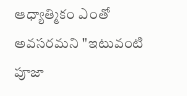ఆధ్యాత్మికం ఎంతో అవసరమని "ఇటువంటి పూజా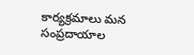కార్యక్రమాలు మన సంప్రదాయాల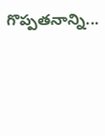గొప్పతనాన్ని...